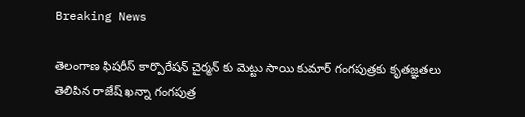Breaking News

తెలంగాణ ఫిషరీస్ కార్పొరేషన్ చైర్మన్ కు మెట్టు సాయి కుమార్ గంగపుత్రకు కృతజ్ఞతలు తెలిపిన రాజేష్ ఖన్నా గంగపుత్ర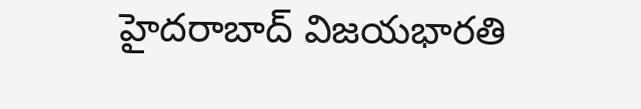హైదరాబాద్ విజయభారతి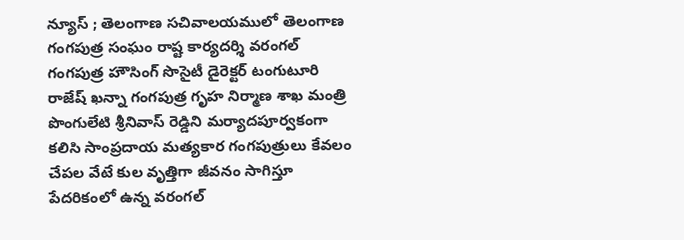న్యూస్ ; తెలంగాణ సచివాలయములో తెలంగాణ గంగపుత్ర సంఘం రాష్ట కార్యదర్శి వరంగల్ గంగపుత్ర హౌసింగ్ సొసైటీ డైరెక్టర్ టంగుటూరి రాజేష్ ఖన్నా గంగపుత్ర గృహ నిర్మాణ శాఖ మంత్రి పొంగులేటి శ్రీనివాస్ రెడ్డిని మర్యాదపూర్వకంగా కలిసి సాంప్రదాయ మత్యకార గంగపుత్రులు కేవలం చేపల వేటే కుల వృత్తిగా జీవనం సాగిస్తూ పేదరికంలో ఉన్న వరంగల్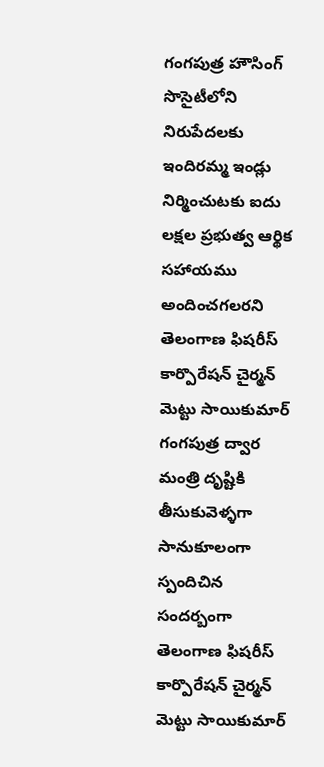గంగపుత్ర హౌసింగ్ సొసైటీలోని నిరుపేదలకు ఇందిరమ్మ ఇండ్లు నిర్మించుటకు ఐదు లక్షల ప్రభుత్వ ఆర్థిక సహాయము అందించగలరని తెలంగాణ ఫిషరీస్ కార్పొరేషన్ చైర్మన్ మెట్టు సాయికుమార్ గంగపుత్ర ద్వార మంత్రి దృష్టికి తీసుకువెళ్ళగా సానుకూలంగా స్పందిచిన సందర్బంగా తెలంగాణ ఫిషరీస్ కార్పొరేషన్ చైర్మన్ మెట్టు సాయికుమార్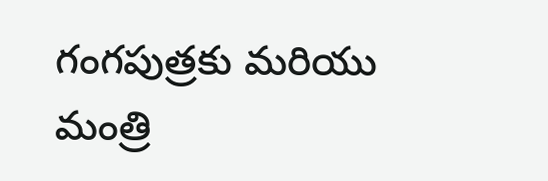గంగపుత్రకు మరియు మంత్రి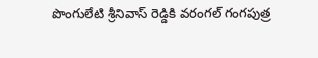పొంగులేటి శ్రీనివాస్ రెడ్డికి వరంగల్ గంగపుత్ర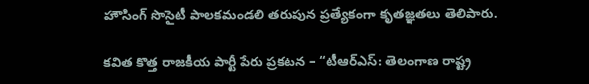హౌసింగ్ సొసైటీ పాలకమండలి తరుపున ప్రత్యేకంగా కృతజ్ఞతలు తెలిపారు.

కవిత కొత్త రాజకీయ పార్టీ పేరు ప్రకటన – “టీఆర్‌ఎస్: తెలంగాణ రాష్ట్ర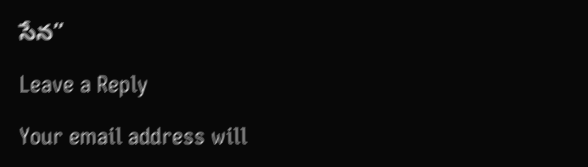సేన”

Leave a Reply

Your email address will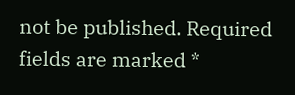not be published. Required fields are marked *